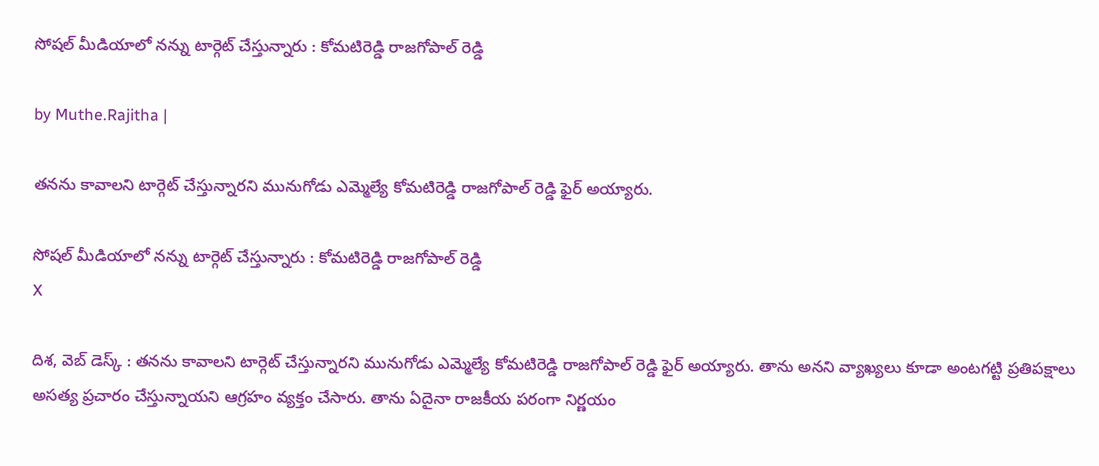సోషల్ మీడియాలో నన్ను టార్గెట్ చేస్తున్నారు : కోమటిరెడ్డి రాజగోపాల్ రెడ్డి

by Muthe.Rajitha |

తనను కావాలని టార్గెట్ చేస్తున్నారని మునుగోడు ఎమ్మెల్యే కోమటిరెడ్డి రాజగోపాల్ రెడ్డి ఫైర్ అయ్యారు.

సోషల్ మీడియాలో నన్ను టార్గెట్ చేస్తున్నారు : కోమటిరెడ్డి రాజగోపాల్ రెడ్డి
X

దిశ, వెబ్ డెస్క్ : తనను కావాలని టార్గెట్ చేస్తున్నారని మునుగోడు ఎమ్మెల్యే కోమటిరెడ్డి రాజగోపాల్ రెడ్డి ఫైర్ అయ్యారు. తాను అనని వ్యాఖ్యలు కూడా అంటగట్టి ప్రతిపక్షాలు అసత్య ప్రచారం చేస్తున్నాయని ఆగ్రహం వ్యక్తం చేసారు. తాను ఏదైనా రాజకీయ పరంగా నిర్ణయం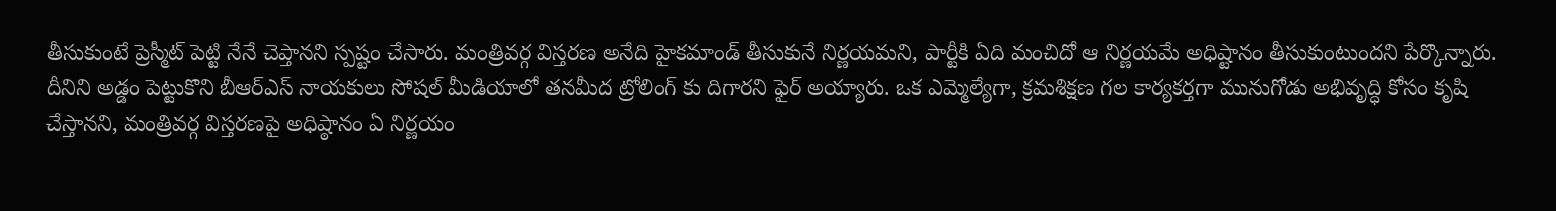తీసుకుంటే ప్రెస్మీట్ పెట్టి నేనే చెప్తానని స్పష్టం చేసారు. మంత్రివర్గ విస్తరణ అనేది హైకమాండ్ తీసుకునే నిర్ణయమని, పార్టీకి ఏది మంచిదో ఆ నిర్ణయమే అధిష్టానం తీసుకుంటుందని పేర్కొన్నారు. దీనిని అడ్డం పెట్టుకొని బీఆర్ఎస్ నాయకులు సోషల్ మీడియాలో తనమీద ట్రోలింగ్ కు దిగారని ఫైర్ అయ్యారు. ఒక ఎమ్మెల్యేగా, క్రమశిక్షణ గల కార్యకర్తగా మునుగోడు అభివృద్ధి కోసం కృషి చేస్తానని, మంత్రివర్గ విస్తరణపై అధిష్ఠానం ఏ నిర్ణయం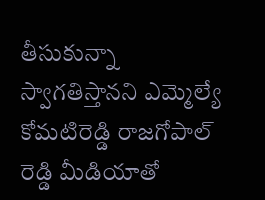తీసుకున్నా స్వాగతిస్తానని ఎమ్మెల్యే కోమటిరెడ్డి రాజగోపాల్ రెడ్డి మీడియాతో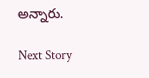అన్నారు.

Next Story